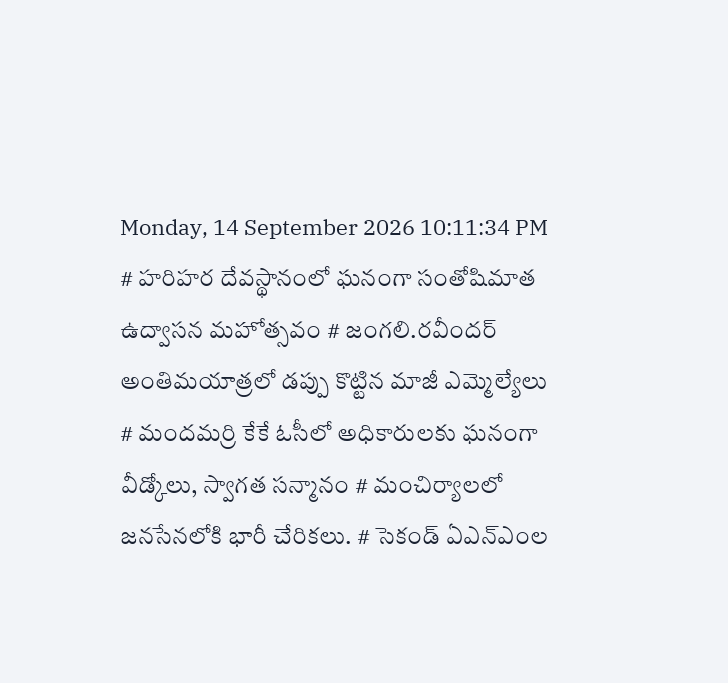Monday, 14 September 2026 10:11:34 PM
# హరిహర దేవస్థానంలో ఘనంగా సంతోషిమాత ఉద్వాసన మహోత్సవం # జంగలి.రవీందర్‌ అంతిమయాత్రలో డప్పు కొట్టిన మాజీ ఎమ్మెల్యేలు # మందమర్రి కేకే ఓసీలో అధికారులకు ఘనంగా వీడ్కోలు, స్వాగత సన్మానం # మంచిర్యాలలో జనసేనలోకి భారీ చేరికలు. # సెకండ్ ఏఎన్‌ఎంల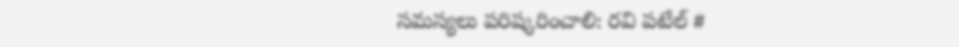సమస్యలు పరిష్కరించాలి: రవి పటేల్ #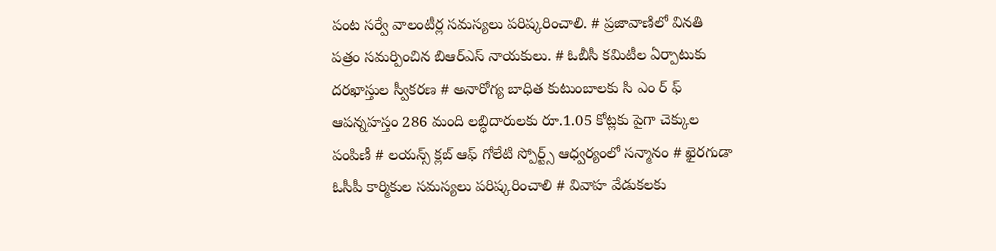పంట సర్వే వాలంటీర్ల సమస్యలు పరిష్కరించాలి. # ప్రజావాణిలో వినతి పత్రం సమర్పించిన బిఆర్ఎస్ నాయకులు. # ఓబీసీ కమిటీల ఏర్పాటుకు దరఖాస్తుల స్వీకరణ # అనారోగ్య బాధిత కుటుంబాలకు సి ఎం ర్ ఫ్ ఆపన్నహస్తం 286 మంది లబ్ధిదారులకు రూ.1.05 కోట్లకు పైగా చెక్కుల పంపిణీ # లయన్స్ క్లబ్ ఆఫ్ గోలేటి స్పోర్ట్స్ ఆధ్వర్యంలో సన్మానం # ఖైరగుడా ఓసీపీ కార్మికుల సమస్యలు పరిష్కరించాలి # వివాహ వేడుకలకు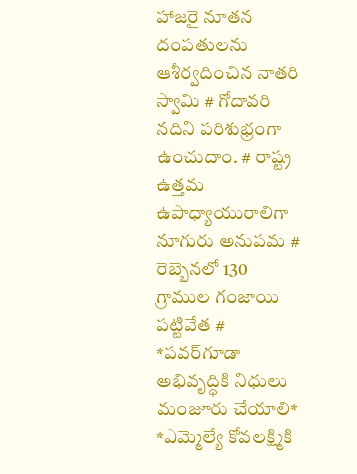హాజరై నూతన దంపతులను ఆశీర్వదించిన నాతరి స్వామి # గోదావరి నదిని పరిశుభ్రంగా ఉంచుదాం. # రాష్ట్ర ఉత్తమ ఉపాధ్యాయురాలిగా నూగురు అనుపమ # రెబ్బెనలో 130 గ్రాముల గంజాయి పట్టివేత # *పవర్‌గూడా అభివృద్ధికి నిధులు మంజూరు చేయాలి* *ఎమ్మెల్యే కోవలక్ష్మికి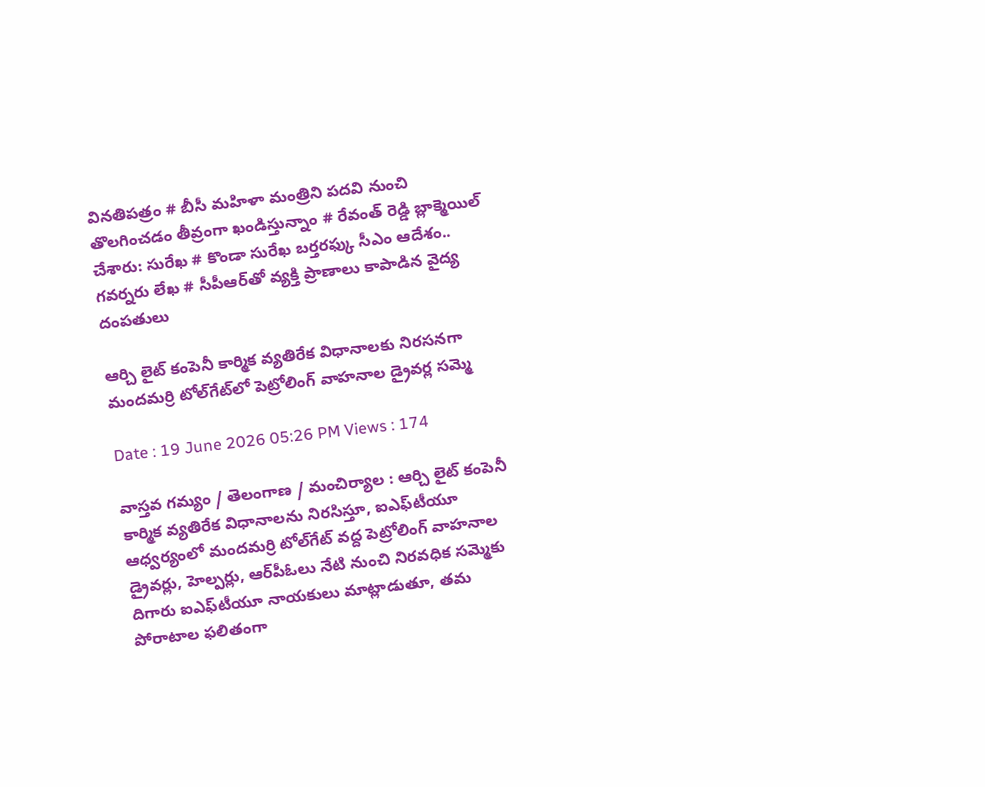వినతిపత్రం # బీసీ మహిళా మంత్రిని పదవి నుంచి తొలగించడం తీవ్రంగా ఖండిస్తున్నాం # రేవంత్ రెడ్డి బ్లాక్మెయిల్ చేశారు: సురేఖ # కొండా సురేఖ బర్తరఫ్కు సీఎం ఆదేశం.. గవర్నరు లేఖ # సీపీఆర్‌తో వ్యక్తి ప్రాణాలు కాపాడిన వైద్య దంపతులు

ఆర్చి లైట్ కంపెనీ కార్మిక వ్యతిరేక విధానాలకు నిరసనగా మందమర్రి టోల్‌గేట్‌లో పెట్రోలింగ్ వాహనాల డ్రైవర్ల సమ్మె

Date : 19 June 2026 05:26 PM Views : 174

వాస్తవ గమ్యం / తెలంగాణ / మంచిర్యాల : ఆర్చి లైట్ కంపెనీ కార్మిక వ్యతిరేక విధానాలను నిరసిస్తూ, ఐఎఫ్‌టీయూ ఆధ్వర్యంలో మందమర్రి టోల్‌గేట్ వద్ద పెట్రోలింగ్ వాహనాల డ్రైవర్లు, హెల్పర్లు, ఆర్‌పీఓలు నేటి నుంచి నిరవధిక సమ్మెకు దిగారు ఐఎఫ్‌టీయూ నాయకులు మాట్లాడుతూ, తమ పోరాటాల ఫలితంగా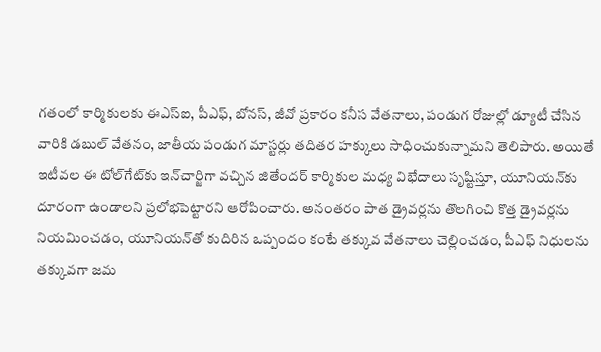గతంలో కార్మికులకు ఈఎస్ఐ, పీఎఫ్, బోనస్, జీవో ప్రకారం కనీస వేతనాలు, పండుగ రోజుల్లో డ్యూటీ చేసిన వారికి డబుల్ వేతనం, జాతీయ పండుగ మాస్టర్లు తదితర హక్కులు సాధించుకున్నామని తెలిపారు. అయితే ఇటీవల ఈ టోల్‌గేట్‌కు ఇన్‌చార్జిగా వచ్చిన జితేందర్ కార్మికుల మధ్య విభేదాలు సృష్టిస్తూ, యూనియన్‌కు దూరంగా ఉండాలని ప్రలోభపెట్టారని ఆరోపించారు. అనంతరం పాత డ్రైవర్లను తొలగించి కొత్త డ్రైవర్లను నియమించడం, యూనియన్‌తో కుదిరిన ఒప్పందం కంటే తక్కువ వేతనాలు చెల్లించడం, పీఎఫ్ నిధులను తక్కువగా జమ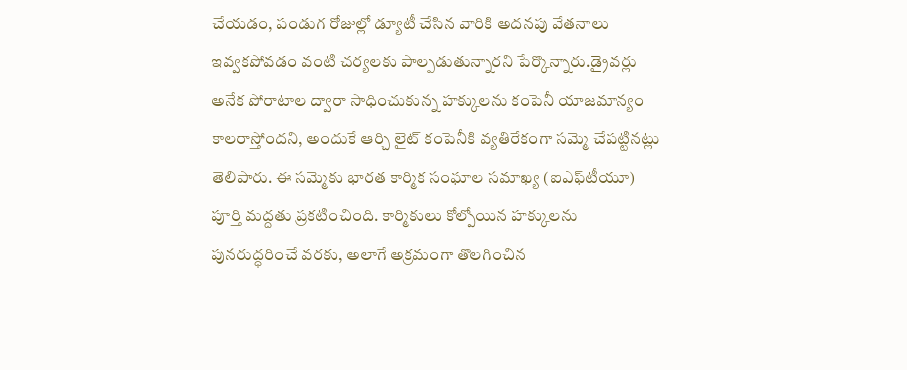చేయడం, పండుగ రోజుల్లో డ్యూటీ చేసిన వారికి అదనపు వేతనాలు ఇవ్వకపోవడం వంటి చర్యలకు పాల్పడుతున్నారని పేర్కొన్నారు.డ్రైవర్లు అనేక పోరాటాల ద్వారా సాధించుకున్న హక్కులను కంపెనీ యాజమాన్యం కాలరాస్తోందని, అందుకే ఆర్చి లైట్ కంపెనీకి వ్యతిరేకంగా సమ్మె చేపట్టినట్లు తెలిపారు. ఈ సమ్మెకు భారత కార్మిక సంఘాల సమాఖ్య (ఐఎఫ్‌టీయూ) పూర్తి మద్దతు ప్రకటించింది. కార్మికులు కోల్పోయిన హక్కులను పునరుద్ధరించే వరకు, అలాగే అక్రమంగా తొలగించిన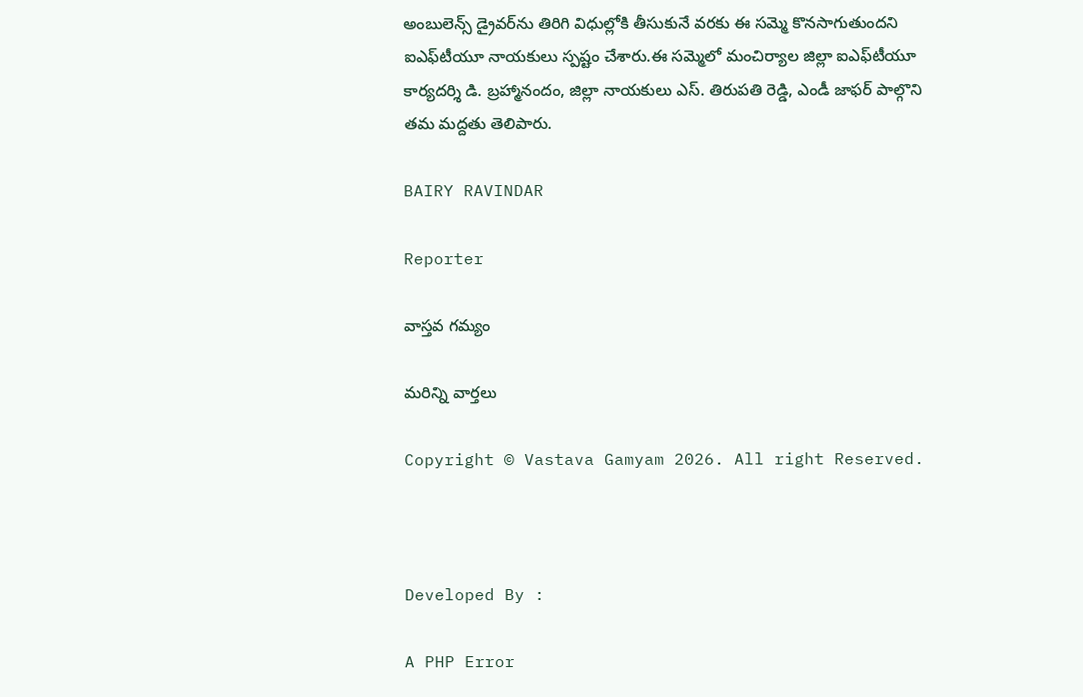అంబులెన్స్ డ్రైవర్‌ను తిరిగి విధుల్లోకి తీసుకునే వరకు ఈ సమ్మె కొనసాగుతుందని ఐఎఫ్‌టీయూ నాయకులు స్పష్టం చేశారు.ఈ సమ్మెలో మంచిర్యాల జిల్లా ఐఎఫ్‌టీయూ కార్యదర్శి డి. బ్రహ్మానందం, జిల్లా నాయకులు ఎస్. తిరుపతి రెడ్డి, ఎండీ జాఫర్ పాల్గొని తమ మద్దతు తెలిపారు.

BAIRY RAVINDAR

Reporter

వాస్తవ గమ్యం

మరిన్ని వార్తలు

Copyright © Vastava Gamyam 2026. All right Reserved.



Developed By :

A PHP Error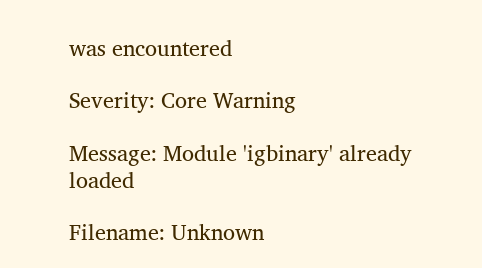was encountered

Severity: Core Warning

Message: Module 'igbinary' already loaded

Filename: Unknown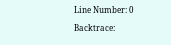Line Number: 0

Backtrace: